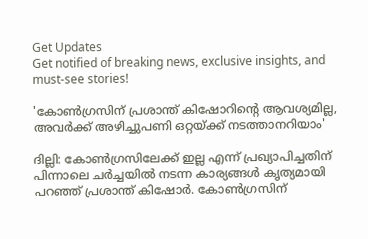Get Updates
Get notified of breaking news, exclusive insights, and must-see stories!

'കോണ്‍ഗ്രസിന് പ്രശാന്ത് കിഷോറിന്റെ ആവശ്യമില്ല, അവര്‍ക്ക് അഴിച്ചുപണി ഒറ്റയ്ക്ക് നടത്താനറിയാം'

ദില്ലി: കോണ്‍ഗ്രസിലേക്ക് ഇല്ല എന്ന് പ്രഖ്യാപിച്ചതിന് പിന്നാലെ ചര്‍ച്ചയില്‍ നടന്ന കാര്യങ്ങള്‍ കൃത്യമായി പറഞ്ഞ് പ്രശാന്ത് കിഷോര്‍. കോണ്‍ഗ്രസിന്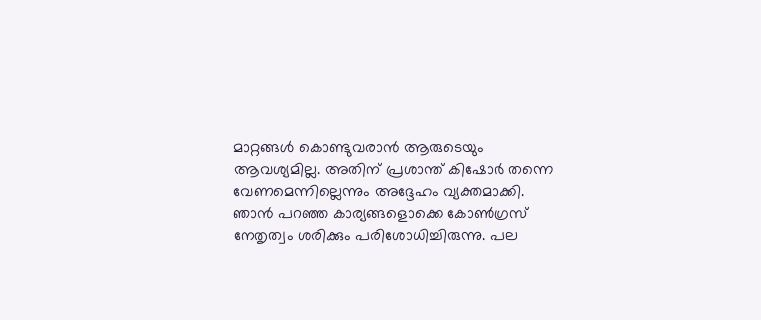മാറ്റങ്ങള്‍ കൊണ്ടുവരാന്‍ ആരുടെയും ആവശ്യമില്ല. അതിന് പ്രശാന്ത് കിഷോര്‍ തന്നെ വേണമെന്നില്ലെന്നും അദ്ദേഹം വ്യക്തമാക്കി. ഞാന്‍ പറഞ്ഞ കാര്യങ്ങളൊക്കെ കോണ്‍ഗ്രസ് നേതൃത്വം ശരിക്കും പരിശോധിച്ചിരുന്നു. പല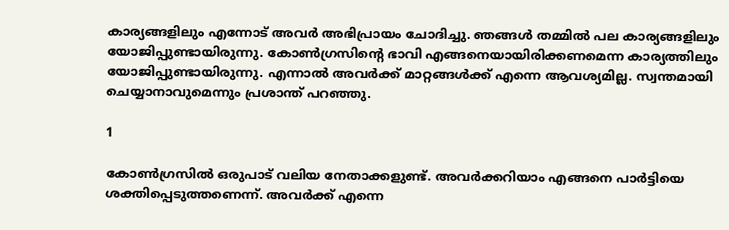കാര്യങ്ങളിലും എന്നോട് അവര്‍ അഭിപ്രായം ചോദിച്ചു. ഞങ്ങള്‍ തമ്മില്‍ പല കാര്യങ്ങളിലും യോജിപ്പുണ്ടായിരുന്നു. കോണ്‍ഗ്രസിന്റെ ഭാവി എങ്ങനെയായിരിക്കണമെന്ന കാര്യത്തിലും യോജിപ്പുണ്ടായിരുന്നു. എന്നാല്‍ അവര്‍ക്ക് മാറ്റങ്ങള്‍ക്ക് എന്നെ ആവശ്യമില്ല. സ്വന്തമായി ചെയ്യാനാവുമെന്നും പ്രശാന്ത് പറഞ്ഞു.

1

കോണ്‍ഗ്രസില്‍ ഒരുപാട് വലിയ നേതാക്കളുണ്ട്. അവര്‍ക്കറിയാം എങ്ങനെ പാര്‍ട്ടിയെ ശക്തിപ്പെടുത്തണെന്ന്. അവര്‍ക്ക് എന്നെ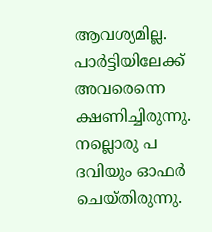ആവശ്യമില്ല. പാര്‍ട്ടിയിലേക്ക് അവരെന്നെ ക്ഷണിച്ചിരുന്നു. നല്ലൊരു പ ദവിയും ഓഫര്‍ ചെയ്തിരുന്നു.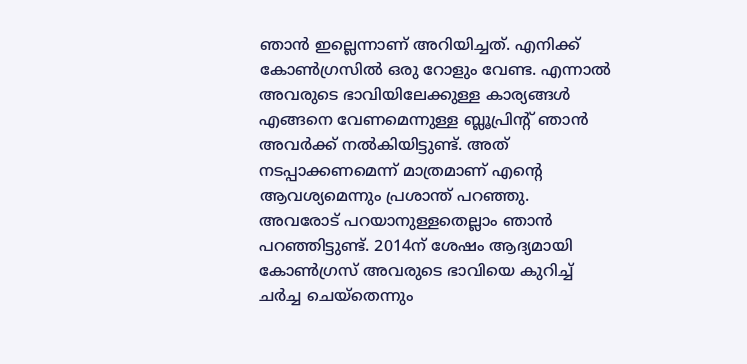ഞാന്‍ ഇല്ലെന്നാണ് അറിയിച്ചത്. എനിക്ക് കോണ്‍ഗ്രസില്‍ ഒരു റോളും വേണ്ട. എന്നാല്‍ അവരുടെ ഭാവിയിലേക്കുള്ള കാര്യങ്ങള്‍ എങ്ങനെ വേണമെന്നുള്ള ബ്ലൂപ്രിന്റ് ഞാന്‍ അവര്‍ക്ക് നല്‍കിയിട്ടുണ്ട്. അത് നടപ്പാക്കണമെന്ന് മാത്രമാണ് എന്റെ ആവശ്യമെന്നും പ്രശാന്ത് പറഞ്ഞു. അവരോട് പറയാനുള്ളതെല്ലാം ഞാന്‍ പറഞ്ഞിട്ടുണ്ട്. 2014ന് ശേഷം ആദ്യമായി കോണ്‍ഗ്രസ് അവരുടെ ഭാവിയെ കുറിച്ച് ചര്‍ച്ച ചെയ്‌തെന്നും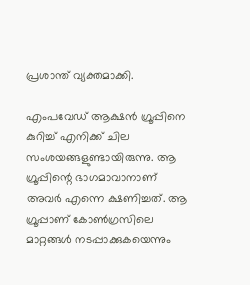പ്രശാന്ത് വ്യക്തമാക്കി.

എംപവേഡ് ആക്ഷന്‍ ഗ്രൂപ്പിനെ കുറിച്ച് എനിക്ക് ചില സംശയങ്ങളുണ്ടായിരുന്നു. ആ ഗ്രൂപ്പിന്റെ ഭാഗമാവാനാണ് അവര്‍ എന്നെ ക്ഷണിച്ചത്. ആ ഗ്രൂപ്പാണ് കോണ്‍ഗ്രസിലെ മാറ്റങ്ങള്‍ നടപ്പാക്കുകയെന്നും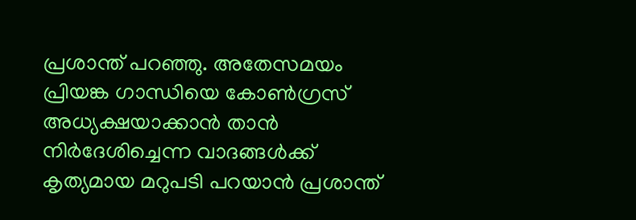പ്രശാന്ത് പറഞ്ഞു. അതേസമയം പ്രിയങ്ക ഗാന്ധിയെ കോണ്‍ഗ്രസ് അധ്യക്ഷയാക്കാന്‍ താന്‍ നിര്‍ദേശിച്ചെന്ന വാദങ്ങള്‍ക്ക് കൃത്യമായ മറുപടി പറയാന്‍ പ്രശാന്ത്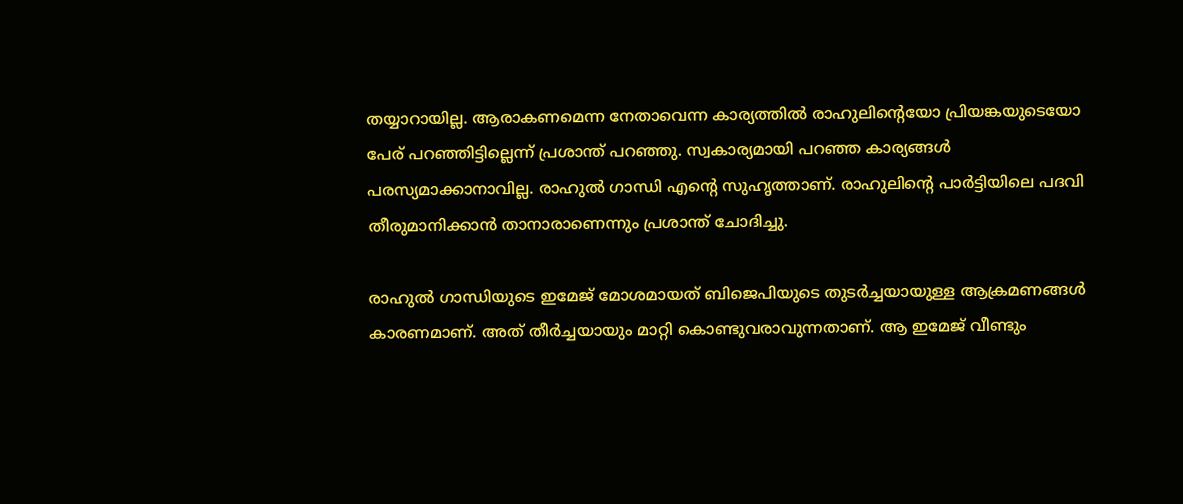തയ്യാറായില്ല. ആരാകണമെന്ന നേതാവെന്ന കാര്യത്തില്‍ രാഹുലിന്റെയോ പ്രിയങ്കയുടെയോ പേര് പറഞ്ഞിട്ടില്ലെന്ന് പ്രശാന്ത് പറഞ്ഞു. സ്വകാര്യമായി പറഞ്ഞ കാര്യങ്ങള്‍ പരസ്യമാക്കാനാവില്ല. രാഹുല്‍ ഗാന്ധി എന്റെ സുഹൃത്താണ്. രാഹുലിന്റെ പാര്‍ട്ടിയിലെ പദവി തീരുമാനിക്കാന്‍ താനാരാണെന്നും പ്രശാന്ത് ചോദിച്ചു.

രാഹുല്‍ ഗാന്ധിയുടെ ഇമേജ് മോശമായത് ബിജെപിയുടെ തുടര്‍ച്ചയായുള്ള ആക്രമണങ്ങള്‍ കാരണമാണ്. അത് തീര്‍ച്ചയായും മാറ്റി കൊണ്ടുവരാവുന്നതാണ്. ആ ഇമേജ് വീണ്ടും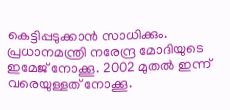കെട്ടിപ്പടുക്കാന്‍ സാധിക്കും. പ്രധാനമന്ത്രി നരേന്ദ്ര മോദിയുടെ ഇമേജ് നോക്കൂ. 2002 മുതല്‍ ഇന്ന് വരെയുള്ളത് നോക്കൂ.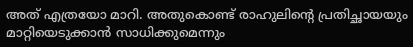അത് എത്രയോ മാറി. അതുകൊണ്ട് രാഹുലിന്റെ പ്രതിച്ഛായയും മാറ്റിയെടുക്കാന്‍ സാധിക്കുമെന്നും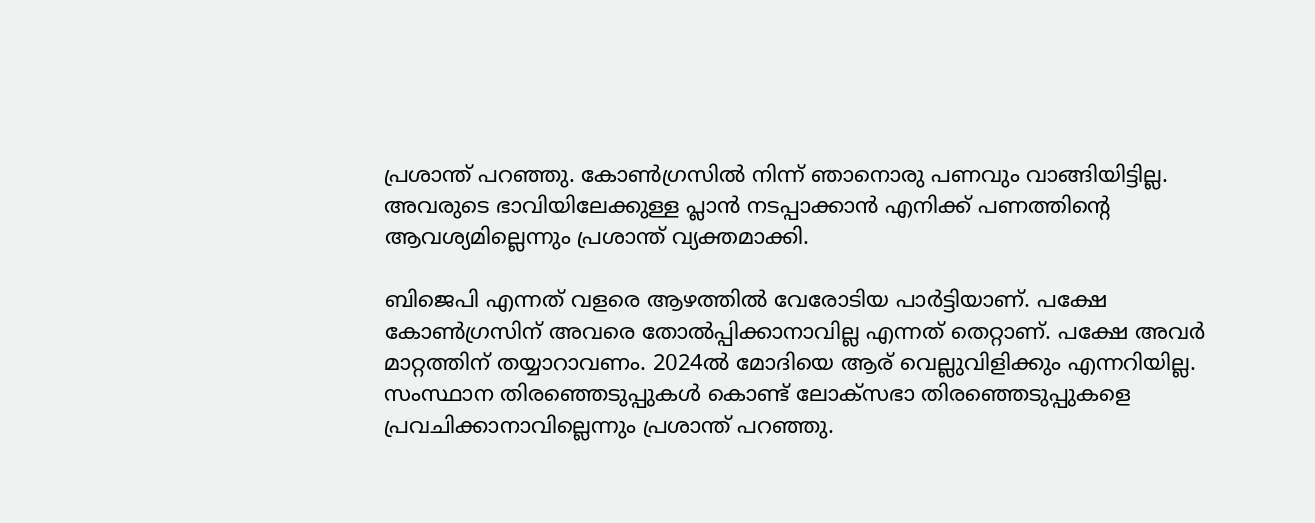പ്രശാന്ത് പറഞ്ഞു. കോണ്‍ഗ്രസില്‍ നിന്ന് ഞാനൊരു പണവും വാങ്ങിയിട്ടില്ല. അവരുടെ ഭാവിയിലേക്കുള്ള പ്ലാന്‍ നടപ്പാക്കാന്‍ എനിക്ക് പണത്തിന്റെ ആവശ്യമില്ലെന്നും പ്രശാന്ത് വ്യക്തമാക്കി.

ബിജെപി എന്നത് വളരെ ആഴത്തില്‍ വേരോടിയ പാര്‍ട്ടിയാണ്. പക്ഷേ കോണ്‍ഗ്രസിന് അവരെ തോല്‍പ്പിക്കാനാവില്ല എന്നത് തെറ്റാണ്. പക്ഷേ അവര്‍ മാറ്റത്തിന് തയ്യാറാവണം. 2024ല്‍ മോദിയെ ആര് വെല്ലുവിളിക്കും എന്നറിയില്ല. സംസ്ഥാന തിരഞ്ഞെടുപ്പുകള്‍ കൊണ്ട് ലോക്‌സഭാ തിരഞ്ഞെടുപ്പുകളെ പ്രവചിക്കാനാവില്ലെന്നും പ്രശാന്ത് പറഞ്ഞു.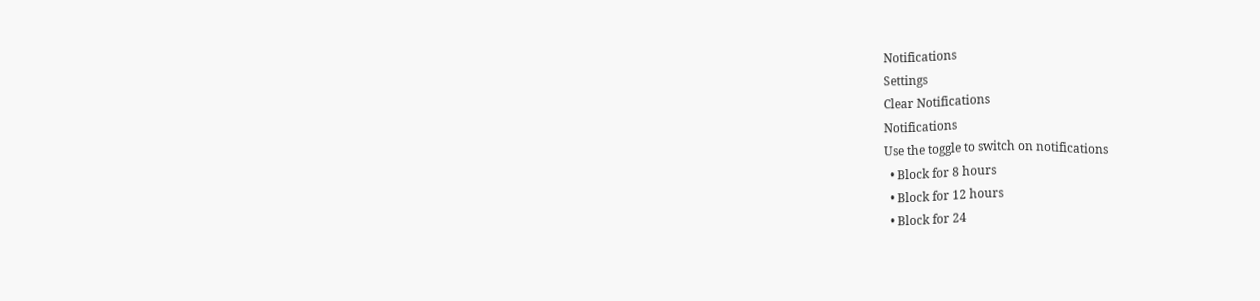Notifications
Settings
Clear Notifications
Notifications
Use the toggle to switch on notifications
  • Block for 8 hours
  • Block for 12 hours
  • Block for 24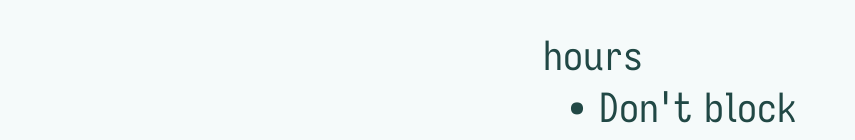hours
  • Don't block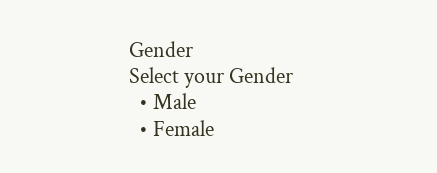Gender
Select your Gender
  • Male
  • Female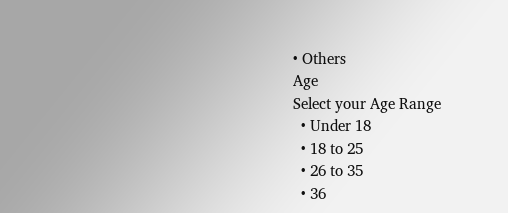• Others
Age
Select your Age Range
  • Under 18
  • 18 to 25
  • 26 to 35
  • 36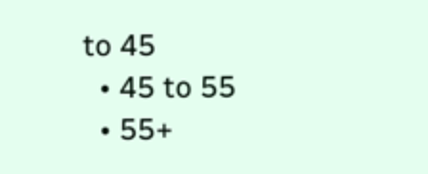to 45
  • 45 to 55
  • 55+